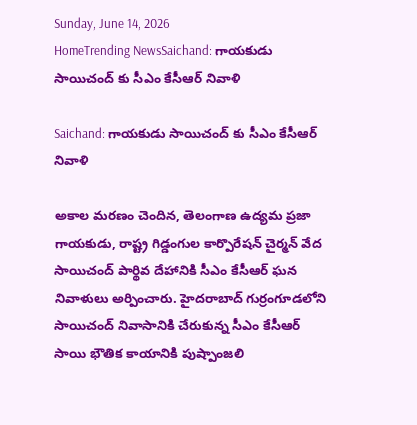Sunday, June 14, 2026
HomeTrending NewsSaichand: గాయకుడు సాయిచంద్ కు సీఎం కేసీఆర్ నివాళి

Saichand: గాయకుడు సాయిచంద్ కు సీఎం కేసీఆర్ నివాళి

అకాల మరణం చెందిన, తెలంగాణ ఉద్యమ ప్రజా గాయకుడు, రాష్ట్ర గిడ్డంగుల కార్పొరేషన్ చైర్మన్ వేద సాయిచంద్ పార్థివ దేహానికి సీఎం కేసీఆర్ ఘన నివాళులు అర్పించారు. హైదరాబాద్ గుర్రంగూడలోని సాయిచంద్ నివాసానికి చేరుకున్న సీఎం కేసీఆర్ సాయి భౌతిక కాయానికి పుష్పాంజలి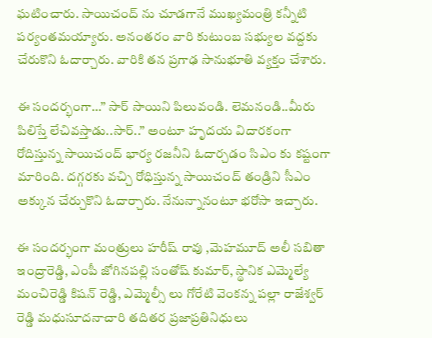ఘటించారు. సాయిచంద్ ను చూడగానే ముఖ్యమంత్రి కన్నీటి పర్యంతమయ్యారు. అనంతరం వారి కుటుంబ సభ్యుల వద్దకు చేరుకొని ఓదార్చారు. వారికి తన ప్రగాఢ సానుభూతి వ్యక్తం చేశారు.

ఈ సందర్భంగా…” సార్ సాయిని పిలువండి. లెమనండి..మీరు పిలిస్తే లేచివస్తాడు..సార్..” అంటూ హృదయ విదారకంగా రోదిస్తున్న సాయిచంద్ భార్య రజనీని ఓదార్చడం సిఎం కు కష్టంగా మారింది. దగ్గరకు వచ్చి రోధిస్తున్న సాయిచంద్ తండ్రిని సీఎం అక్కున చేర్చుకొని ఓదార్చారు. నేనున్నానంటూ భరోసా ఇచ్చారు.

ఈ సందర్భంగా మంత్రులు హరీష్ రావు ,మెహమూద్ అలీ సబితా ఇంద్రారెడ్డి, ఎంపీ జోగినపల్లి సంతోష్ కుమార్, స్థానిక ఎమ్మెల్యే మంచిరెడ్డి కిషన్ రెడ్డి, ఎమ్మెల్సీ లు గోరేటి వెంకన్న పల్లా రాజేశ్వర్ రెడ్డి మధుసూదనాచారి తదితర ప్రజాప్రతినిధులు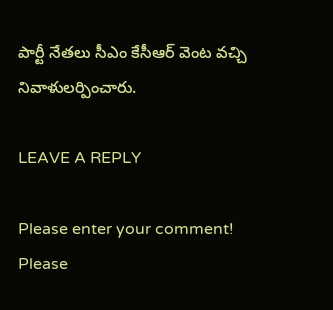పార్టీ నేతలు సీఎం కేసీఆర్ వెంట వచ్చి నివాళులర్పించారు.

LEAVE A REPLY

Please enter your comment!
Please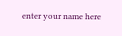enter your name here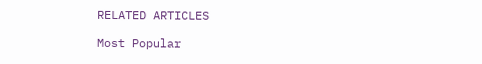RELATED ARTICLES

Most Popular